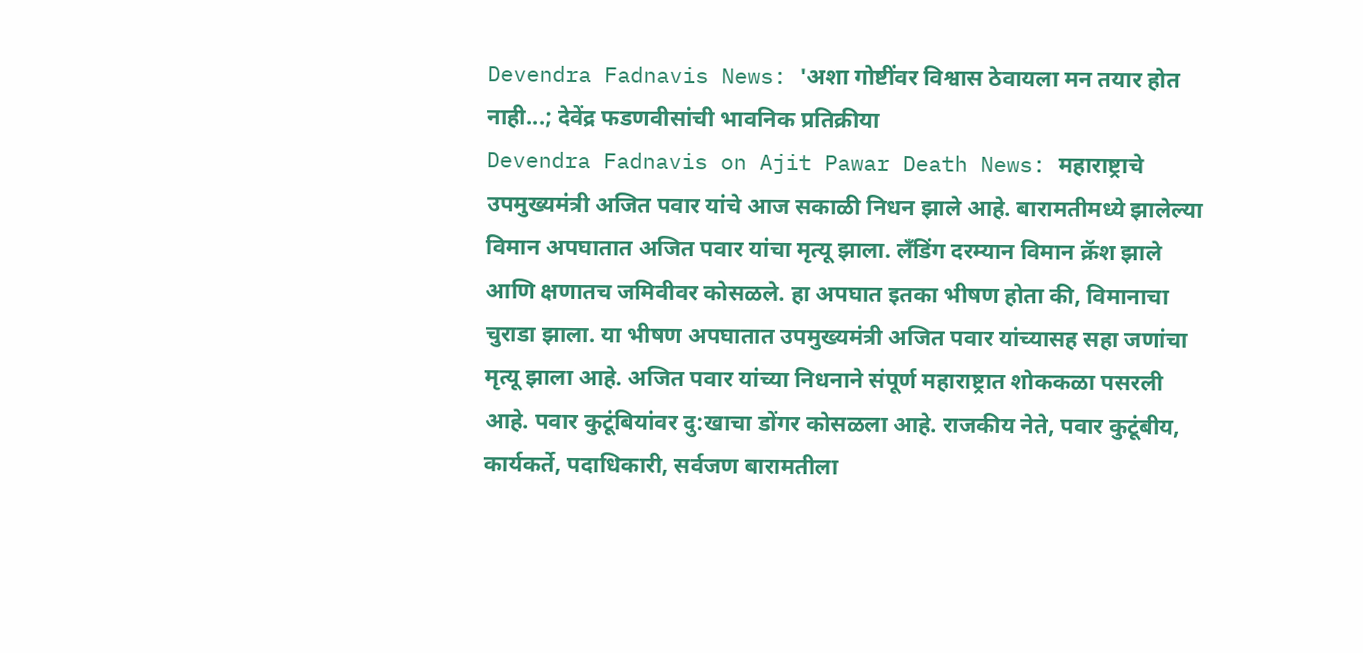Devendra Fadnavis News: 'अशा गोष्टींवर विश्वास ठेवायला मन तयार होत नाही...; देवेंद्र फडणवीसांची भावनिक प्रतिक्रीया
Devendra Fadnavis on Ajit Pawar Death News: महाराष्ट्राचे उपमुख्यमंत्री अजित पवार यांचे आज सकाळी निधन झाले आहे. बारामतीमध्ये झालेल्या विमान अपघातात अजित पवार यांचा मृत्यू झाला. लँडिंग दरम्यान विमान क्रॅश झाले आणि क्षणातच जमिवीवर कोसळले. हा अपघात इतका भीषण होता की, विमानाचा चुराडा झाला. या भीषण अपघातात उपमुख्यमंत्री अजित पवार यांच्यासह सहा जणांचा मृत्यू झाला आहे. अजित पवार यांच्या निधनाने संपूर्ण महाराष्ट्रात शोककळा पसरली आहे. पवार कुटूंबियांवर दु:खाचा डोंगर कोसळला आहे. राजकीय नेते, पवार कुटूंबीय, कार्यकर्ते, पदाधिकारी, सर्वजण बारामतीला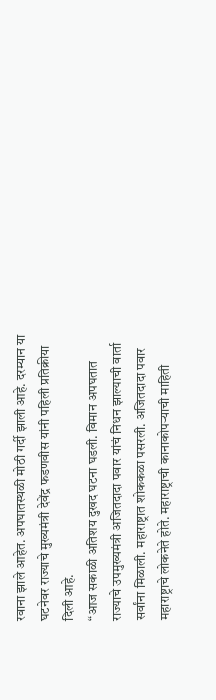रवाना झाले आहेत. अपघातस्थळी मोठी गर्दी झाली आहे. दरम्यान या घटनेवर राज्याचे मुख्यमंत्री देवेंद्र फडणवीस यांनी पहिली प्रतिक्रीया दिली आहे.
“आज सकाळी अतिशय दुखद घटना घडली. विमान अपघतात राज्याचे उपमुख्यमंत्री अजितदादा पवार यांचं निधन झाल्याची वार्ता सर्वांना मिळाली. महाराष्ट्रात शोककळा पसरली. अजितदादा पवार महाराष्ट्राचे लोकनेते होते. महाराष्ट्राची कानाकोपऱ्याची माहिती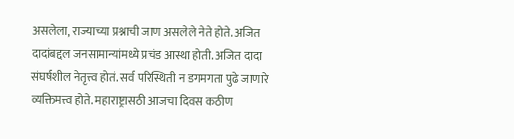असलेला, राज्याच्या प्रश्नाची जाण असलेले नेते होते. अजित दादांबद्दल जनसामान्यांमध्ये प्रचंड आस्था होती. अजित दादा संघर्षशील नेतृत्त्व होतं. सर्व परिस्थिती न डगमगता पुढे जाणारे व्यक्तिमत्त्व होते. महाराष्ट्रासठी आजचा दिवस कठीण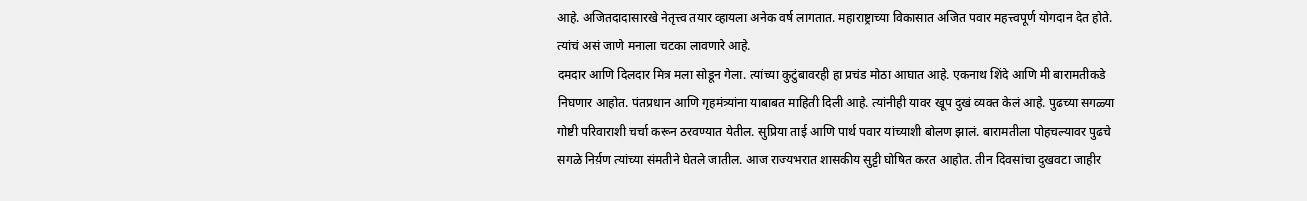आहे. अजितदादासारखे नेतृत्त्व तयार व्हायला अनेक वर्ष लागतात. महाराष्ट्राच्या विकासात अजित पवार महत्त्वपूर्ण योगदान देत होते. त्यांचं असं जाणे मनाला चटका लावणारे आहे.
दमदार आणि दिलदार मित्र मला सोडून गेला. त्यांच्या कुटुंबावरही हा प्रचंड मोठा आघात आहे. एकनाथ शिंदे आणि मी बारामतीकडे निघणार आहोत. पंतप्रधान आणि गृहमंत्र्यांना याबाबत माहिती दिली आहे. त्यांनीही यावर खूप दुखं व्यक्त केलं आहे. पुढच्या सगळ्या गोष्टी परिवाराशी चर्चा करून ठरवण्यात येतील. सुप्रिया ताई आणि पार्थ पवार यांच्याशी बोलण झालं. बारामतीला पोहचल्यावर पुढचे सगळे निर्य़ण त्यांच्या संमतीने घेतले जातील. आज राज्यभरात शासकीय सुट्टी घोषित करत आहोत. तीन दिवसांचा दुखवटा जाहीर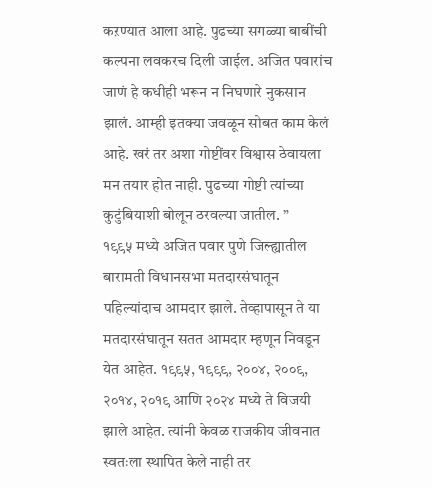कऱण्यात आला आहे. पुढच्या सगळ्या बाबींची कल्पना लवकरच दिली जाईल. अजित पवारांच जाणं हे कधीही भरून न निघणारे नुकसान झालं. आम्ही इतक्या जवळून सोबत काम केलं आहे. खरं तर अशा गोष्टींवर विश्वास ठेवायला मन तयार होत नाही. पुढच्या गोष्टी त्यांच्या कुटुंबियाशी बोलून ठरवल्या जातील. ”
१९९५ मध्ये अजित पवार पुणे जिल्ह्यातील बारामती विधानसभा मतदारसंघातून पहिल्यांदाच आमदार झाले. तेव्हापासून ते या मतदारसंघातून सतत आमदार म्हणून निवडून येत आहेत. १९९५, १९९९, २००४, २००९, २०१४, २०१९ आणि २०२४ मध्ये ते विजयी झाले आहेत. त्यांनी केवळ राजकीय जीवनात स्वतःला स्थापित केले नाही तर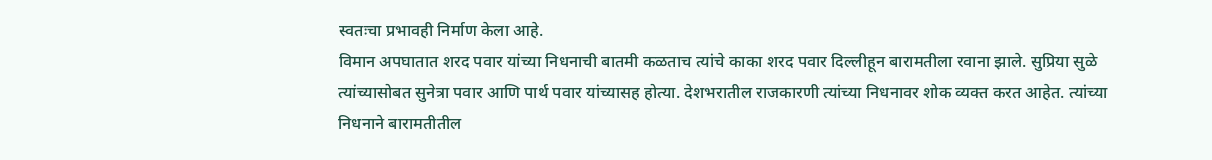स्वतःचा प्रभावही निर्माण केला आहे.
विमान अपघातात शरद पवार यांच्या निधनाची बातमी कळताच त्यांचे काका शरद पवार दिल्लीहून बारामतीला रवाना झाले. सुप्रिया सुळे त्यांच्यासोबत सुनेत्रा पवार आणि पार्थ पवार यांच्यासह होत्या. देशभरातील राजकारणी त्यांच्या निधनावर शोक व्यक्त करत आहेत. त्यांच्या निधनाने बारामतीतील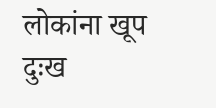लोकांना खूप दुःख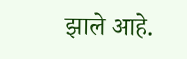झाले आहे.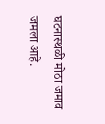घटनास्थळी मोठा जमाव जमला आहे.